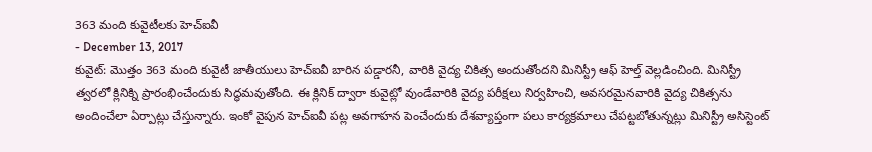363 మంది కువైటీలకు హెచ్ఐవీ
- December 13, 2017
కువైట్: మొత్తం 363 మంది కువైటీ జాతీయులు హెచ్ఐవీ బారిన పడ్డారనీ, వారికి వైద్య చికిత్స అందుతోందని మినిస్ట్రీ ఆఫ్ హెల్త్ వెల్లడించింది. మినిస్ట్రీ త్వరలో క్లినిక్ని ప్రారంభించేందుకు సిద్ధమవుతోంది. ఈ క్లినిక్ ద్వారా కువైట్లో వుండేవారికి వైద్య పరీక్షలు నిర్వహించి, అవసరమైనవారికి వైద్య చికిత్సను అందించేలా ఏర్పాట్లు చేస్తున్నారు. ఇంకో వైపున హెచ్ఐవీ పట్ల అవగాహన పెంచేందుకు దేశవ్యాప్తంగా పలు కార్యక్రమాలు చేపట్టబోతున్నట్లు మినిస్ట్రీ అసిస్టెంట్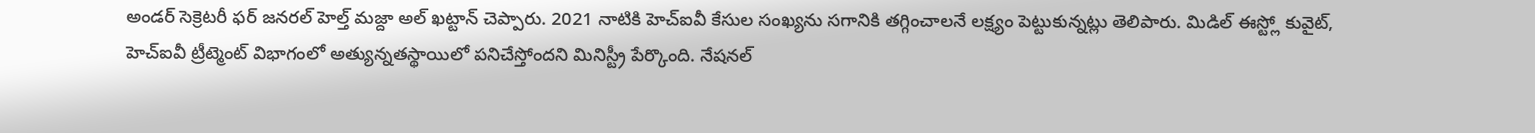అండర్ సెక్రెటరీ ఫర్ జనరల్ హెల్త్ మజ్దా అల్ ఖట్టాన్ చెప్పారు. 2021 నాటికి హెచ్ఐవీ కేసుల సంఖ్యను సగానికి తగ్గించాలనే లక్ష్యం పెట్టుకున్నట్లు తెలిపారు. మిడిల్ ఈస్ట్లో కువైట్, హెచ్ఐవీ ట్రీట్మెంట్ విభాగంలో అత్యున్నతస్థాయిలో పనిచేస్తోందని మినిస్ట్రీ పేర్కొంది. నేషనల్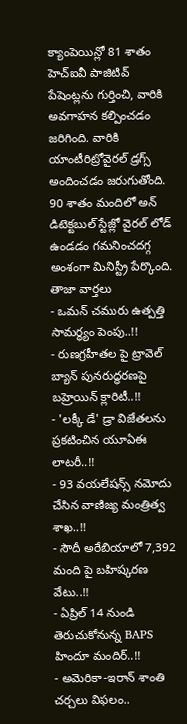క్యాంపెయిన్లో 81 శాతం హెచ్ఐవీ పాజిటివ్ పేషెంట్లను గుర్తించి, వారికి అవగాహన కల్పించడం జరిగింది. వారికి యాంటీరిట్రోవైరల్ డ్రగ్స్ అందించడం జరుగుతోంది. 90 శాతం మందిలో అన్ డిటెక్టబుల్ స్టేజ్లో వైరల్ లోడ్ ఉండడం గమనించదగ్గ అంశంగా మినిస్ట్రీ పేర్కొంది.
తాజా వార్తలు
- ఒమన్ చమురు ఉత్పత్తి సామర్థ్యం పెంపు..!!
- రుణగ్రహీతల పై ట్రావెల్ బ్యాన్ పునరుద్ధరణపై బహ్రెయిన్ క్లారిటీ..!!
- 'లక్కీ డే' డ్రా విజేతలను ప్రకటించిన యూఏఈ లాటరీ..!!
- 93 వయలేషన్స్ నమోదు చేసిన వాణిజ్య మంత్రిత్వ శాఖ..!!
- సౌదీ అరేబియాలో 7,392 మంది పై బహిష్కరణ వేటు..!!
- ఏప్రిల్ 14 నుండి తెరుచుకోనున్న BAPS హిందూ మందిర్..!!
- అమెరికా-ఇరాన్ శాంతి చర్చలు విఫలం..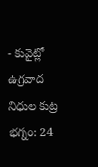- కువైట్లో ఉగ్రవాద నిధుల కుట్ర భగ్నం: 24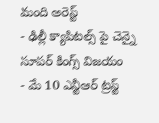మంది అరెస్ట్
- ఢిల్లీ క్యాపిటల్స్ పై చెన్నై సూపర్ కింగ్స్ విజయం
- మే 10 ఎన్టీఆర్ ట్రస్ట్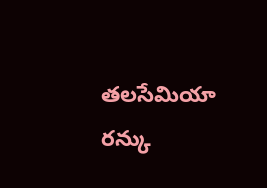తలసేమియా రన్కు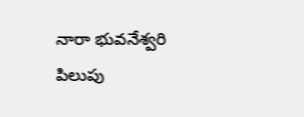నారా భువనేశ్వరి పిలుపు